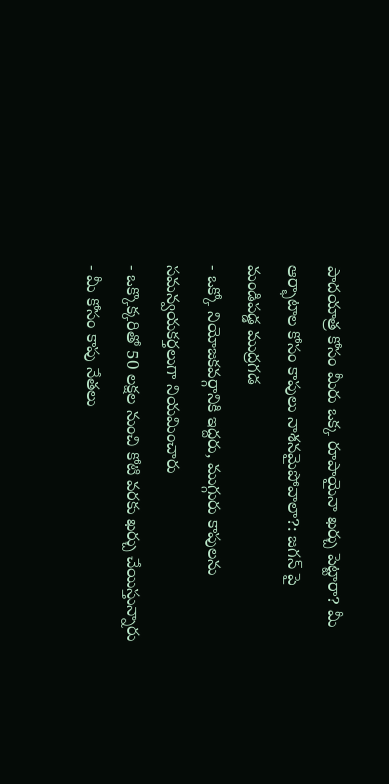పాదయాత్ర కోసం మీరు ఒక్క రూపాయైనా ఖర్చు పెట్టారా? మీ ఆర్భాటాల కోసం కాపులు నాశనమైపోవాలా?: జగన్ పై మండిపడ్డ ముద్రగడ
- ఒక్కో నియోజకవర్గానికి ఇద్దరు, ముగ్గురు కాపులను సమన్వయకర్తలుగా నియమించారు
- ఒక్కొక్కరితో 50 లక్షల నుంచి కోటి వరకు ఖర్చు చేయిస్తున్నారు
- మీ కోసం కాపు నేతలు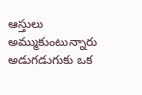ఆస్తులు అమ్ముకుంటున్నారు
అడుగడుగుకు ఒక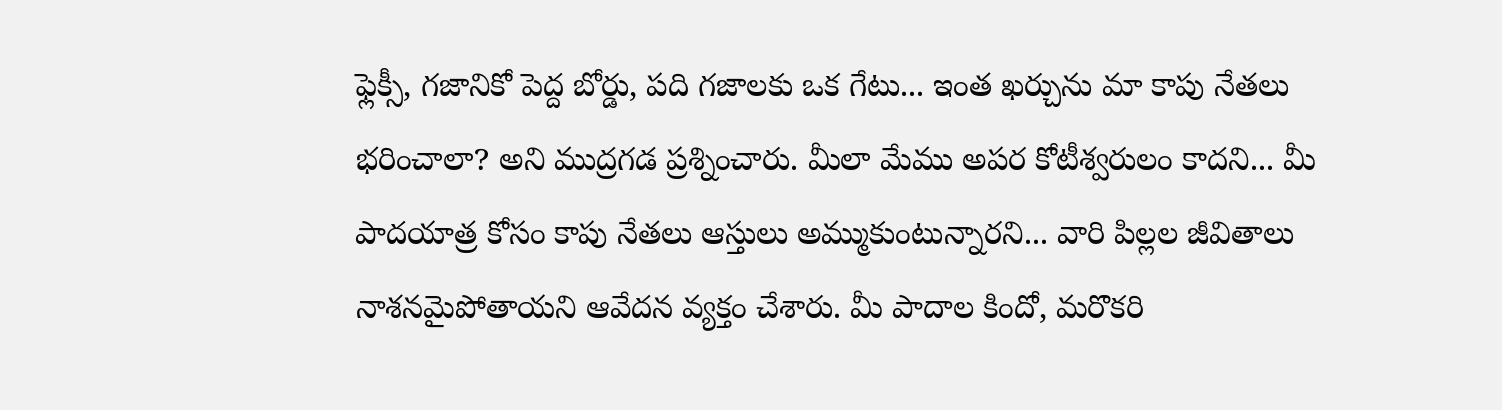ఫ్లెక్సీ, గజానికో పెద్ద బోర్డు, పది గజాలకు ఒక గేటు... ఇంత ఖర్చును మా కాపు నేతలు భరించాలా? అని ముద్రగడ ప్రశ్నించారు. మీలా మేము అపర కోటీశ్వరులం కాదని... మీ పాదయాత్ర కోసం కాపు నేతలు ఆస్తులు అమ్ముకుంటున్నారని... వారి పిల్లల జీవితాలు నాశనమైపోతాయని ఆవేదన వ్యక్తం చేశారు. మీ పాదాల కిందో, మరొకరి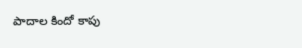పాదాల కిందో కాపు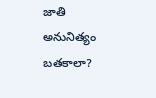జాతి అనునిత్యం బతకాలా?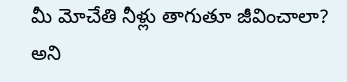మీ మోచేతి నీళ్లు తాగుతూ జీవించాలా? అని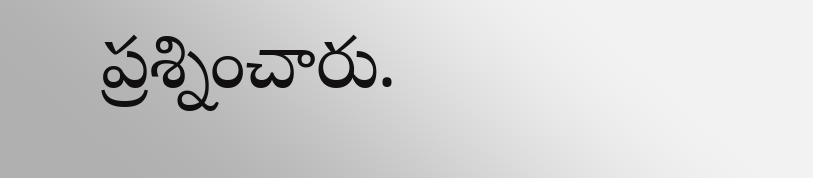ప్రశ్నించారు.